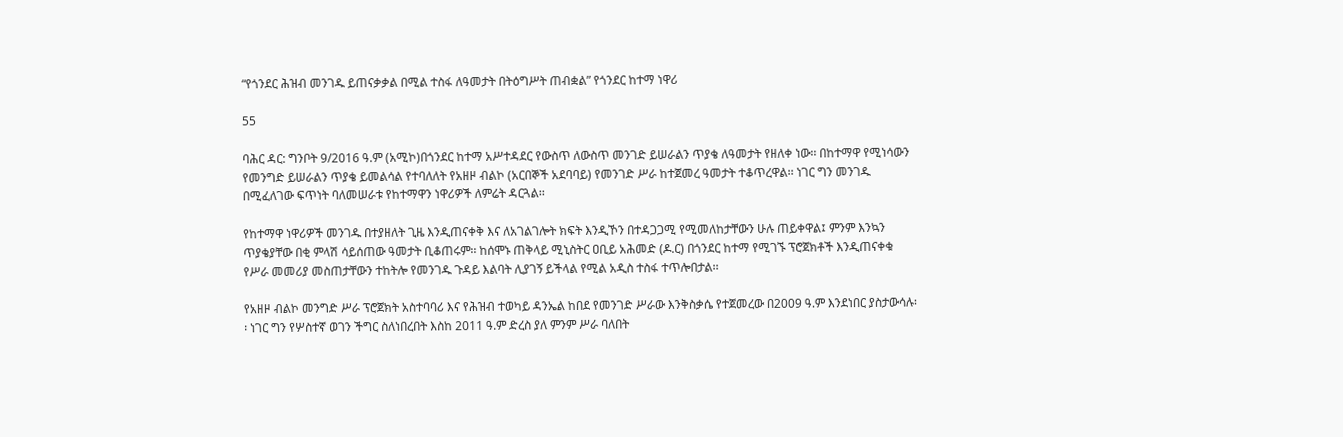“የጎንደር ሕዝብ መንገዱ ይጠናቃቃል በሚል ተስፋ ለዓመታት በትዕግሥት ጠብቋል” የጎንደር ከተማ ነዋሪ

55

ባሕር ዳር: ግንቦት 9/2016 ዓ.ም (አሚኮ)በጎንደር ከተማ አሥተዳደር የውስጥ ለውስጥ መንገድ ይሠራልን ጥያቄ ለዓመታት የዘለቀ ነው፡፡ በከተማዋ የሚነሳውን የመንግድ ይሠራልን ጥያቄ ይመልሳል የተባለለት የአዘዞ ብልኮ (አርበኞች አደባባይ) የመንገድ ሥራ ከተጀመረ ዓመታት ተቆጥረዋል፡፡ ነገር ግን መንገዱ በሚፈለገው ፍጥነት ባለመሠራቱ የከተማዋን ነዋሪዎች ለምሬት ዳርጓል፡፡

የከተማዋ ነዋሪዎች መንገዱ በተያዘለት ጊዜ እንዲጠናቀቅ እና ለአገልገሎት ክፍት እንዲኾን በተዳጋጋሚ የሚመለከታቸውን ሁሉ ጠይቀዋል፤ ምንም እንኳን ጥያቄያቸው በቂ ምላሽ ሳይሰጠው ዓመታት ቢቆጠሩም፡፡ ከሰሞኑ ጠቅላይ ሚኒስትር ዐቢይ አሕመድ (ዶ.ር) በጎንደር ከተማ የሚገኙ ፕሮጀክቶች እንዲጠናቀቁ የሥራ መመሪያ መስጠታቸውን ተከትሎ የመንገዱ ጉዳይ እልባት ሊያገኝ ይችላል የሚል አዲስ ተስፋ ተጥሎበታል፡፡

የአዘዞ ብልኮ መንግድ ሥራ ፕሮጀክት አስተባባሪ እና የሕዝብ ተወካይ ዳንኤል ከበደ የመንገድ ሥራው እንቅስቃሴ የተጀመረው በ2009 ዓ.ም እንደነበር ያስታውሳሉ፡፡ ነገር ግን የሦስተኛ ወገን ችግር ስለነበረበት እስከ 2011 ዓ.ም ድረስ ያለ ምንም ሥራ ባለበት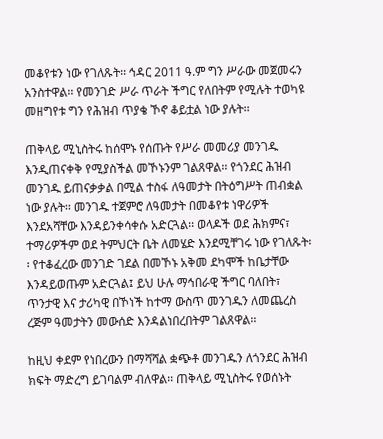መቆየቱን ነው የገለጹት፡፡ ኅዳር 2011 ዓ.ም ግን ሥራው መጀመሩን አንስተዋል፡፡ የመንገድ ሥራ ጥራት ችግር የለበትም የሚሉት ተወካዩ መዘግየቱ ግን የሕዝብ ጥያቄ ኾኖ ቆይቷል ነው ያሉት፡፡

ጠቅላይ ሚኒስትሩ ከሰሞኑ የሰጡት የሥራ መመሪያ መንገዱ እንዲጠናቀቅ የሚያስችል መኾኑንም ገልጸዋል፡፡ የጎንደር ሕዝብ መንገዱ ይጠናቃቃል በሚል ተስፋ ለዓመታት በትዕግሥት ጠብቋል ነው ያሉት፡፡ መንገዱ ተጀምሮ ለዓመታት በመቆየቱ ነዋሪዎች እንደአሻቸው እንዳይንቀሳቀሱ አድርጓል፡፡ ወላዶች ወደ ሕክምና፣ ተማሪዎችም ወደ ትምህርት ቤት ለመሄድ እንደሚቸገሩ ነው የገለጹት፡፡ የተቆፈረው መንገድ ገደል በመኾኑ አቅመ ደካሞች ከቤታቸው እንዳይወጡም አድርጓል፤ ይህ ሁሉ ማኅበራዊ ችግር ባለበት፣ ጥንታዊ እና ታሪካዊ በኾነች ከተማ ውስጥ መንገዱን ለመጨረስ ረጅም ዓመታትን መውሰድ እንዳልነበረበትም ገልጸዋል፡፡

ከዚህ ቀደም የነበረውን በማሻሻል ቋጭቶ መንገዱን ለጎንደር ሕዝብ ክፍት ማድረግ ይገባልም ብለዋል፡፡ ጠቅላይ ሚኒስትሩ የወሰኑት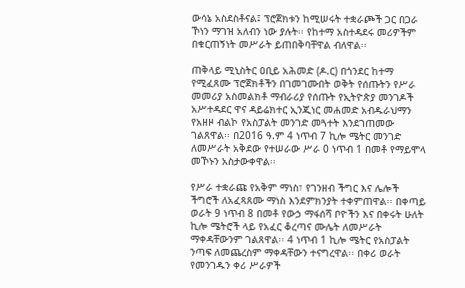ውሳኔ አስደስቶናል፤ ፕሮጀክቱን ከሚሠሩት ተቋራጮች ጋር በጋራ ኾነን ማገዝ አለብን ነው ያሉት፡፡ የከተማ አስተዳደሩ መሪዎችም በቁርጠኝነት መሥራት ይጠበቅባቸዋል ብለዋል፡፡

ጠቅላይ ሚኒስትር ዐቢይ አሕመድ (ዶ.ር) በጎንደር ከተማ የሚፈጸሙ ፕሮጀክቶችን በገመገሙበት ወቅት የሰጡትን የሥራ መመሪያ አስመልክቶ ማብራሪያ የሰጡት የኢትዮጵያ መንገዶች አሥተዳደር ዋና ዳይሬክተር ኢንጂነር መሐመድ አብዱራህማን የአዘዞ ብልኮ የአስፓልት መንገድ መጓተት እንደገጠመው ገልጸዋል፡፡ በ2016 ዓ.ም 4 ነጥብ 7 ኪሎ ሜትር መንገድ ለመሥራት አቅደው የተሠራው ሥራ 0 ነጥብ 1 በመቶ የማይሞላ መኾኑን አስታውቀዋል፡፡

የሥራ ተቋራጩ የአቅም ማነስ፣ የገንዘብ ችግር እና ሌሎች ችግሮች ለአፈጻጸሙ ማነስ እንደምክንያት ተቀምጠዋል፡፡ በቀጣይ ወራት 9 ነጥብ 8 በመቶ የውኃ ማፋሰሻ ቦዮችን እና በቀሩት ሁለት ኪሎ ሜትሮች ላይ የአፈር ቆረጣና ሙሌት ለመሥራት ማቀዳቸውንም ገልጸዋል፡፡ 4 ነጥብ 1 ኪሎ ሜትር የአስፓልት ንጣፍ ለመጨረስም ማቀዳቸውን ተናግረዋል፡፡ በቀሪ ወራት የመንገዱን ቀሪ ሥራዎች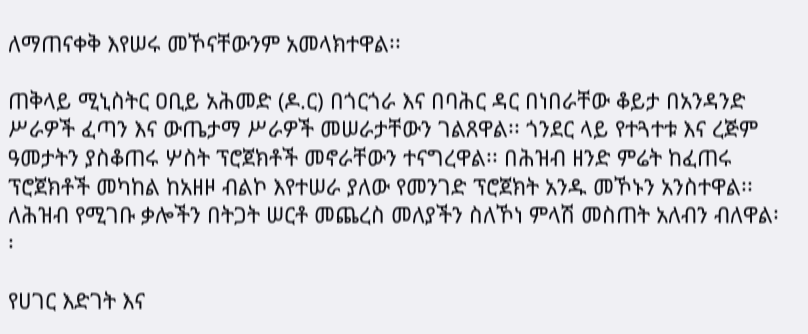ለማጠናቀቅ እየሠሩ መኾናቸውንም አመላክተዋል፡፡

ጠቅላይ ሚኒስትር ዐቢይ አሕመድ (ዶ.ር) በጎርጎራ እና በባሕር ዳር በነበራቸው ቆይታ በአንዳንድ ሥራዎች ፈጣን እና ውጤታማ ሥራዎች መሠራታቸውን ገልጸዋል፡፡ ጎንደር ላይ የተጓተቱ እና ረጅም ዓመታትን ያስቆጠሩ ሦስት ፕሮጀክቶች መኖራቸውን ተናግረዋል፡፡ በሕዝብ ዘንድ ምሬት ከፈጠሩ ፕሮጀክቶች መካከል ከአዘዞ ብልኮ እየተሠራ ያለው የመንገድ ፕሮጀክት አንዱ መኾኑን አንስተዋል፡፡ ለሕዝብ የሚገቡ ቃሎችን በትጋት ሠርቶ መጨረስ መለያችን ስለኾነ ምላሽ መስጠት አለብን ብለዋል፡፡

የሀገር እድገት እና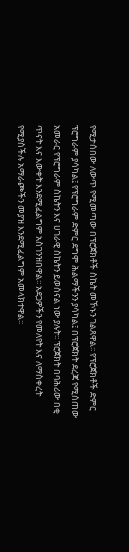የሚታሰበው ለውጥ የሚመጣው በፕሮጀክቶች ስኬት መኾኑን ገልጸዋል፡፡ የፕሮጀክቶች ድምር ፕሮግራም ያሳካል፤ የፕሮግራም ድምር ደግሞ ሕልማችንን ያሳካል፤ በፕሮጀክት ደረጃ የሚሰጠው አመራር የፕሮግራም ስኬትን እና ሀገራዊ ስኬትን ይወስናል ነው ያሉት፡፡ ፕሮጀክት በባሕሪው በቂ ጥናት እና እውቀት እንደሚፈልግም አስገንዝበዋል፡፡ አደጋዎችን የመለየት እና ለማስቀረት የሚያስችሉ አማራጮችን መያዝ እንደሚፈልግም አመላክተዋል፡፡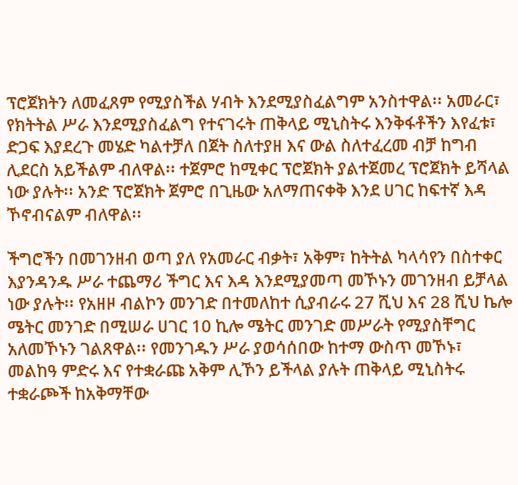ፕሮጀክትን ለመፈጸም የሚያስችል ሃብት እንደሚያስፈልግም አንስተዋል፡፡ አመራር፣ የክትትል ሥራ እንደሚያስፈልግ የተናገሩት ጠቅላይ ሚኒስትሩ እንቅፋቶችን እየፈቱ፣ ድጋፍ እያደረጉ መሄድ ካልተቻለ በጀት ስለተያዘ እና ውል ስለተፈረመ ብቻ ከግብ ሊደርስ አይችልም ብለዋል፡፡ ተጀምሮ ከሚቀር ፕሮጀክት ያልተጀመረ ፕሮጀክት ይሻላል ነው ያሉት፡፡ አንድ ፕሮጀክት ጀምሮ በጊዜው አለማጠናቀቅ እንደ ሀገር ከፍተኛ እዳ ኾኖብናልም ብለዋል፡፡

ችግሮችን በመገንዘብ ወጣ ያለ የአመራር ብቃት፣ አቅም፣ ከትትል ካላሳየን በስተቀር እያንዳንዱ ሥራ ተጨማሪ ችግር እና እዳ እንደሚያመጣ መኾኑን መገንዘብ ይቻላል ነው ያሉት፡፡ የአዘዞ ብልኮን መንገድ በተመለከተ ሲያብራሩ 27 ሺህ እና 28 ሺህ ኬሎ ሜትር መንገድ በሚሠራ ሀገር 10 ኪሎ ሜትር መንገድ መሥራት የሚያስቸግር አለመኾኑን ገልጸዋል፡፡ የመንገዱን ሥራ ያወሳሰበው ከተማ ውስጥ መኾኑ፣ መልከዓ ምድሩ እና የተቋራጩ አቅም ሊኾን ይችላል ያሉት ጠቅላይ ሚኒስትሩ ተቋራጮች ከአቅማቸው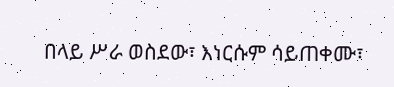በላይ ሥራ ወስደው፣ እነርሱም ሳይጠቀሙ፣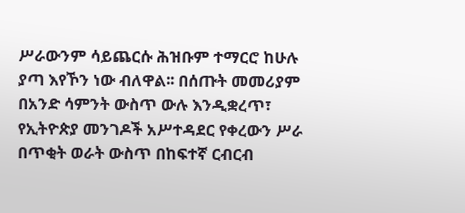ሥራውንም ሳይጨርሱ ሕዝቡም ተማርሮ ከሁሉ ያጣ እየኾን ነው ብለዋል፡፡ በሰጡት መመሪያም በአንድ ሳምንት ውስጥ ውሉ እንዲቋረጥ፣ የኢትዮጵያ መንገዶች አሥተዳደር የቀረውን ሥራ በጥቂት ወራት ውስጥ በከፍተኛ ርብርብ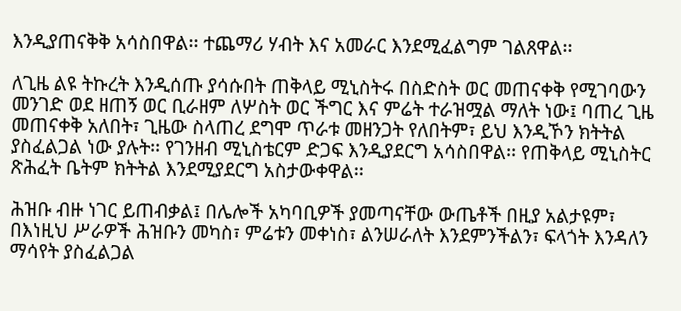እንዲያጠናቅቅ አሳስበዋል፡፡ ተጨማሪ ሃብት እና አመራር እንደሚፈልግም ገልጸዋል፡፡

ለጊዜ ልዩ ትኩረት እንዲሰጡ ያሳሱበት ጠቅላይ ሚኒስትሩ በስድስት ወር መጠናቀቅ የሚገባውን መንገድ ወደ ዘጠኝ ወር ቢራዘም ለሦስት ወር ችግር እና ምሬት ተራዝሟል ማለት ነው፤ ባጠረ ጊዜ መጠናቀቅ አለበት፣ ጊዜው ስላጠረ ደግሞ ጥራቱ መዘንጋት የለበትም፣ ይህ እንዲኾን ክትትል ያስፈልጋል ነው ያሉት፡፡ የገንዘብ ሚኒስቴርም ድጋፍ እንዲያደርግ አሳስበዋል፡፡ የጠቅላይ ሚኒስትር ጽሕፈት ቤትም ክትትል እንደሚያደርግ አስታውቀዋል፡፡

ሕዝቡ ብዙ ነገር ይጠብቃል፤ በሌሎች አካባቢዎች ያመጣናቸው ውጤቶች በዚያ አልታዩም፣ በእነዚህ ሥራዎች ሕዝቡን መካስ፣ ምሬቱን መቀነስ፣ ልንሠራለት እንደምንችልን፣ ፍላጎት እንዳለን ማሳየት ያስፈልጋል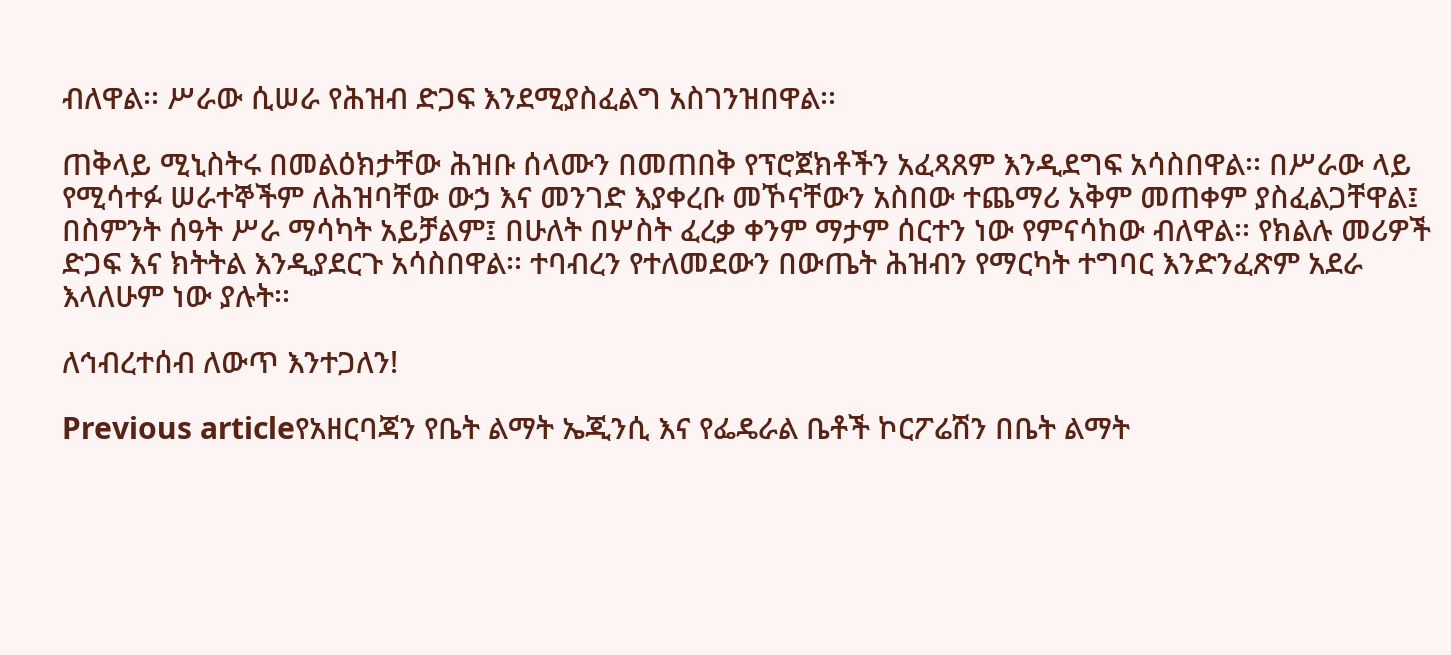ብለዋል፡፡ ሥራው ሲሠራ የሕዝብ ድጋፍ እንደሚያስፈልግ አስገንዝበዋል፡፡

ጠቅላይ ሚኒስትሩ በመልዕክታቸው ሕዝቡ ሰላሙን በመጠበቅ የፕሮጀክቶችን አፈጻጸም እንዲደግፍ አሳስበዋል፡፡ በሥራው ላይ የሚሳተፉ ሠራተኞችም ለሕዝባቸው ውኃ እና መንገድ እያቀረቡ መኾናቸውን አስበው ተጨማሪ አቅም መጠቀም ያስፈልጋቸዋል፤ በስምንት ሰዓት ሥራ ማሳካት አይቻልም፤ በሁለት በሦስት ፈረቃ ቀንም ማታም ሰርተን ነው የምናሳከው ብለዋል፡፡ የክልሉ መሪዎች ድጋፍ እና ክትትል እንዲያደርጉ አሳስበዋል፡፡ ተባብረን የተለመደውን በውጤት ሕዝብን የማርካት ተግባር እንድንፈጽም አደራ እላለሁም ነው ያሉት፡፡

ለኅብረተሰብ ለውጥ እንተጋለን!

Previous articleየአዘርባጃን የቤት ልማት ኤጂንሲ እና የፌዴራል ቤቶች ኮርፖሬሽን በቤት ልማት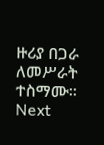ዙሪያ በጋራ ለመሥራት ተስማሙ።
Next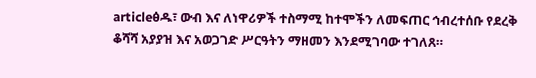articleፅዱ፣ ውብ እና ለነዋሪዎች ተስማሚ ከተሞችን ለመፍጠር ኅብረተሰቡ የደረቅ ቆሻሻ አያያዝ እና አወጋገድ ሥርዓትን ማዘመን እንደሚገባው ተገለጸ።